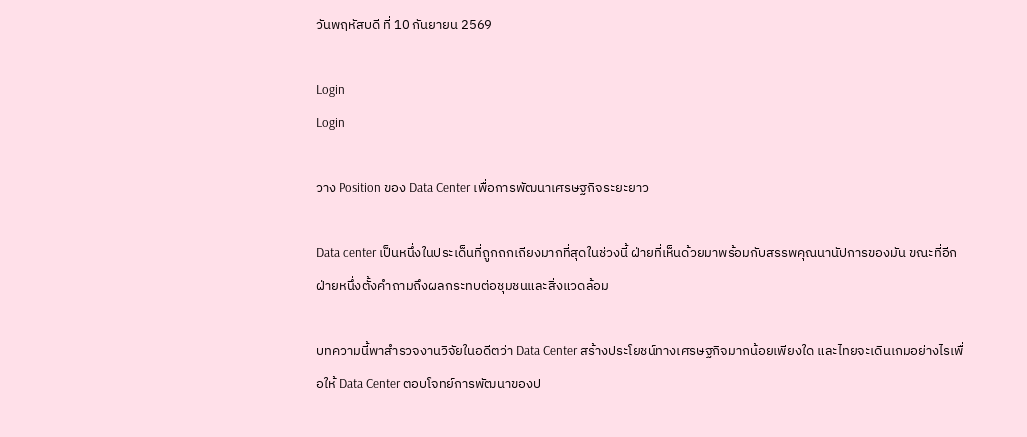วันพฤหัสบดี ที่ 10 กันยายน 2569

Login
Login

วาง Position ของ Data Center เพื่อการพัฒนาเศรษฐกิจระยะยาว

Data center เป็นหนึ่งในประเด็นที่ถูกถกเถียงมากที่สุดในช่วงนี้ ฝ่ายที่เห็นด้วยมาพร้อมกับสรรพคุณนานัปการของมัน ขณะที่อีกฝ่ายหนึ่งตั้งคำถามถึงผลกระทบต่อชุมชนและสิ่งแวดล้อม

บทความนี้พาสำรวจงานวิจัยในอดีตว่า Data Center สร้างประโยชน์ทางเศรษฐกิจมากน้อยเพียงใด และไทยจะเดินเกมอย่างไรเพื่อให้ Data Center ตอบโจทย์การพัฒนาของป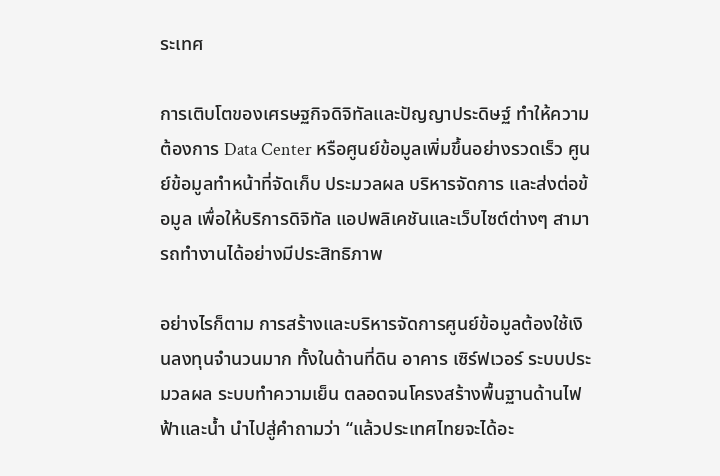ระเทศ

การเติบโตของเศรษฐกิจดิจิทัลและปัญญาประดิษฐ์ ทำให้ความต้องการ Data Center หรือศูนย์ข้อมูลเพิ่มขึ้นอย่างรวดเร็ว ศูนย์ข้อมูลทำหน้าที่จัดเก็บ ประมวลผล บริหารจัดการ และส่งต่อข้อมูล เพื่อให้บริการดิจิทัล แอปพลิเคชันและเว็บไซต์ต่างๆ สามารถทำงานได้อย่างมีประสิทธิภาพ

อย่างไรก็ตาม การสร้างและบริหารจัดการศูนย์ข้อมูลต้องใช้เงินลงทุนจำนวนมาก ทั้งในด้านที่ดิน อาคาร เซิร์ฟเวอร์ ระบบประมวลผล ระบบทำความเย็น ตลอดจนโครงสร้างพื้นฐานด้านไฟฟ้าและน้ำ นำไปสู่คำถามว่า “แล้วประเทศไทยจะได้อะ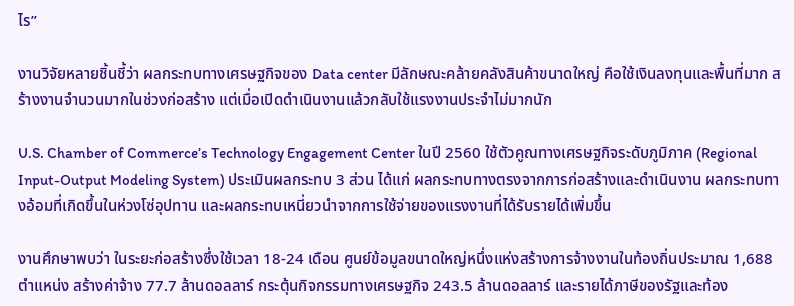ไร”

งานวิจัยหลายชิ้นชี้ว่า ผลกระทบทางเศรษฐกิจของ Data center มีลักษณะคล้ายคลังสินค้าขนาดใหญ่ คือใช้เงินลงทุนและพื้นที่มาก สร้างงานจำนวนมากในช่วงก่อสร้าง แต่เมื่อเปิดดำเนินงานแล้วกลับใช้แรงงานประจำไม่มากนัก

U.S. Chamber of Commerce’s Technology Engagement Center ในปี 2560 ใช้ตัวคูณทางเศรษฐกิจระดับภูมิภาค (Regional Input-Output Modeling System) ประเมินผลกระทบ 3 ส่วน ได้แก่ ผลกระทบทางตรงจากการก่อสร้างและดำเนินงาน ผลกระทบทางอ้อมที่เกิดขึ้นในห่วงโซ่อุปทาน และผลกระทบเหนี่ยวนำจากการใช้จ่ายของแรงงานที่ได้รับรายได้เพิ่มขึ้น

งานศึกษาพบว่า ในระยะก่อสร้างซึ่งใช้เวลา 18-24 เดือน ศูนย์ข้อมูลขนาดใหญ่หนึ่งแห่งสร้างการจ้างงานในท้องถิ่นประมาณ 1,688 ตำแหน่ง สร้างค่าจ้าง 77.7 ล้านดอลลาร์ กระตุ้นกิจกรรมทางเศรษฐกิจ 243.5 ล้านดอลลาร์ และรายได้ภาษีของรัฐและท้อง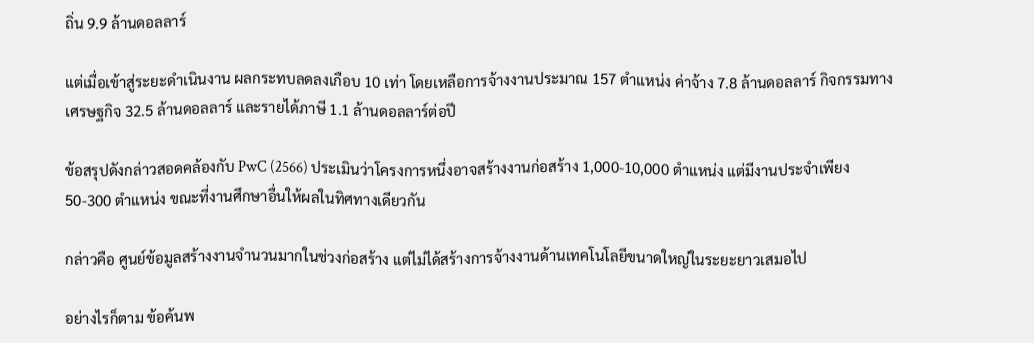ถิ่น 9.9 ล้านดอลลาร์

แต่เมื่อเข้าสู่ระยะดำเนินงาน ผลกระทบลดลงเกือบ 10 เท่า โดยเหลือการจ้างงานประมาณ 157 ตำแหน่ง ค่าจ้าง 7.8 ล้านดอลลาร์ กิจกรรมทางเศรษฐกิจ 32.5 ล้านดอลลาร์ และรายได้ภาษี 1.1 ล้านดอลลาร์ต่อปี

ข้อสรุปดังกล่าวสอดคล้องกับ PwC (2566) ประเมินว่าโครงการหนึ่งอาจสร้างงานก่อสร้าง 1,000-10,000 ตำแหน่ง แต่มีงานประจำเพียง 50-300 ตำแหน่ง ขณะที่งานศึกษาอื่นให้ผลในทิศทางเดียวกัน

กล่าวคือ ศูนย์ข้อมูลสร้างงานจำนวนมากในช่วงก่อสร้าง แต่ไม่ได้สร้างการจ้างงานด้านเทคโนโลยีขนาดใหญ่ในระยะยาวเสมอไป

อย่างไรก็ตาม ข้อค้นพ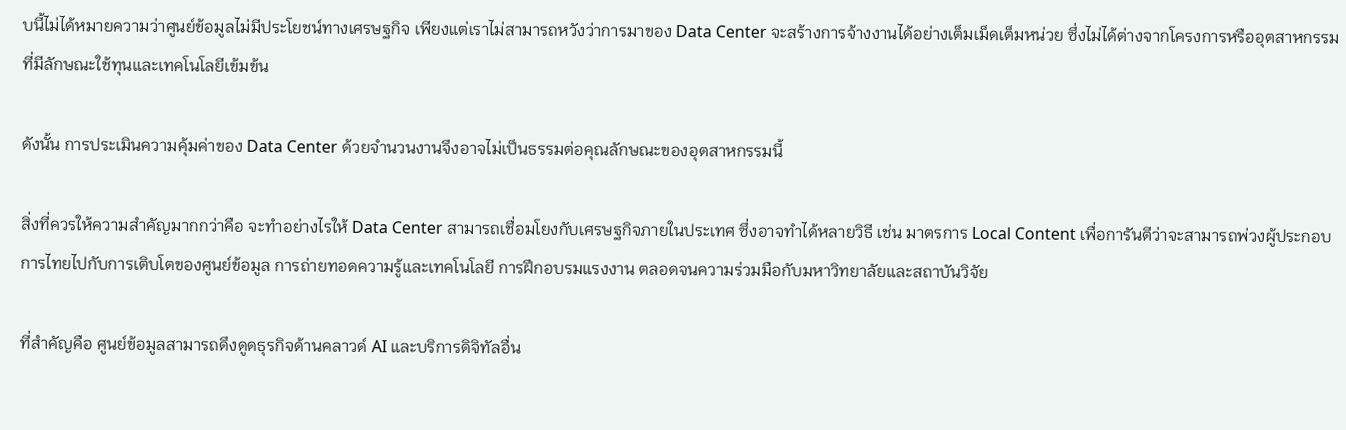บนี้ไม่ได้หมายความว่าศูนย์ข้อมูลไม่มีประโยชน์ทางเศรษฐกิจ เพียงแต่เราไม่สามารถหวังว่าการมาของ Data Center จะสร้างการจ้างงานได้อย่างเต็มเม็ดเต็มหน่วย ซึ่งไม่ได้ต่างจากโครงการหรืออุตสาหกรรมที่มีลักษณะใช้ทุนและเทคโนโลยีเข้มข้น

ดังนั้น การประเมินความคุ้มค่าของ Data Center ด้วยจำนวนงานจึงอาจไม่เป็นธรรมต่อคุณลักษณะของอุตสาหกรรมนี้

สิ่งที่ควรให้ความสำคัญมากกว่าคือ จะทำอย่างไรให้ Data Center สามารถเชื่อมโยงกับเศรษฐกิจภายในประเทศ ซึ่งอาจทำได้หลายวิธี เช่น มาตรการ Local Content เพื่อการันตีว่าจะสามารถพ่วงผู้ประกอบการไทยไปกับการเติบโตของศูนย์ข้อมูล การถ่ายทอดความรู้และเทคโนโลยี การฝึกอบรมแรงงาน ตลอดจนความร่วมมือกับมหาวิทยาลัยและสถาบันวิจัย

ที่สำคัญคือ ศูนย์ข้อมูลสามารถดึงดูดธุรกิจด้านคลาวด์ AI และบริการดิจิทัลอื่น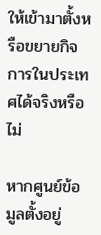ให้เข้ามาตั้งหรือขยายกิจการในประเทศได้จริงหรือไม่

หากศูนย์ข้อมูลตั้งอยู่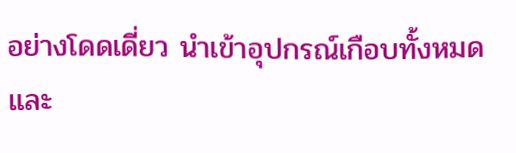อย่างโดดเดี่ยว นำเข้าอุปกรณ์เกือบทั้งหมด และ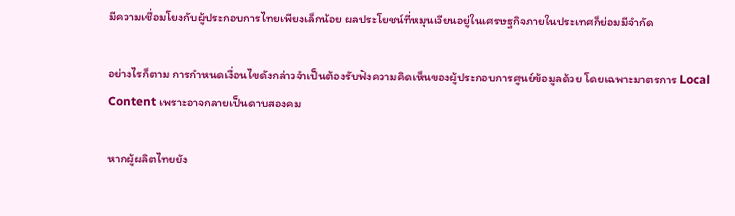มีความเชื่อมโยงกับผู้ประกอบการไทยเพียงเล็กน้อย ผลประโยชน์ที่หมุนเวียนอยู่ในเศรษฐกิจภายในประเทศก็ย่อมมีจำกัด

อย่างไรก็ตาม การกำหนดเงื่อนไขดังกล่าวจำเป็นต้องรับฟังความคิดเห็นของผู้ประกอบการศูนย์ข้อมูลด้วย โดยเฉพาะมาตรการ Local Content เพราะอาจกลายเป็นดาบสองคม

หากผู้ผลิตไทยยัง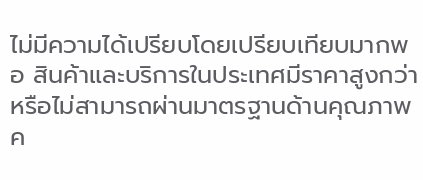ไม่มีความได้เปรียบโดยเปรียบเทียบมากพอ สินค้าและบริการในประเทศมีราคาสูงกว่า หรือไม่สามารถผ่านมาตรฐานด้านคุณภาพ ค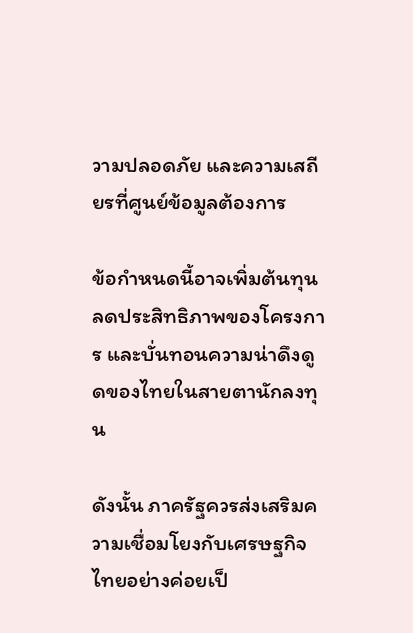วามปลอดภัย และความเสถียรที่ศูนย์ข้อมูลต้องการ

ข้อกำหนดนี้อาจเพิ่มต้นทุน ลดประสิทธิภาพของโครงการ และบั่นทอนความน่าดึงดูดของไทยในสายตานักลงทุน

ดังนั้น ภาครัฐควรส่งเสริมความเชื่อมโยงกับเศรษฐกิจไทยอย่างค่อยเป็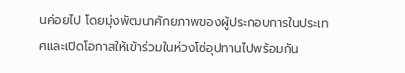นค่อยไป โดยมุ่งพัฒนาศักยภาพของผู้ประกอบการในประเทศและเปิดโอกาสให้เข้าร่วมในห่วงโซ่อุปทานไปพร้อมกัน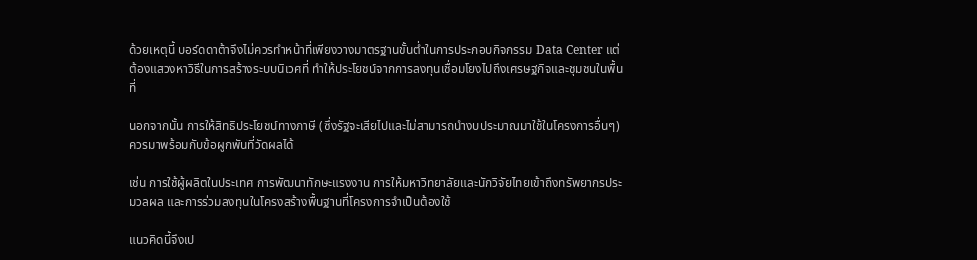ด้วยเหตุนี้ บอร์ดดาต้าจึงไม่ควรทำหน้าที่เพียงวางมาตรฐานขั้นต่ำในการประกอบกิจกรรม Data Center แต่ต้องแสวงหาวิธีในการสร้างระบบนิเวศที่ ทำให้ประโยชน์จากการลงทุนเชื่อมโยงไปถึงเศรษฐกิจและชุมชนในพื้นที่

นอกจากนั้น การให้สิทธิประโยชน์ทางภาษี (ซึ่งรัฐจะเสียไปและไม่สามารถนำงบประมาณมาใช้ในโครงการอื่นๆ) ควรมาพร้อมกับข้อผูกพันที่วัดผลได้

เช่น การใช้ผู้ผลิตในประเทศ การพัฒนาทักษะแรงงาน การให้มหาวิทยาลัยและนักวิจัยไทยเข้าถึงทรัพยากรประมวลผล และการร่วมลงทุนในโครงสร้างพื้นฐานที่โครงการจำเป็นต้องใช้

แนวคิดนี้จึงเป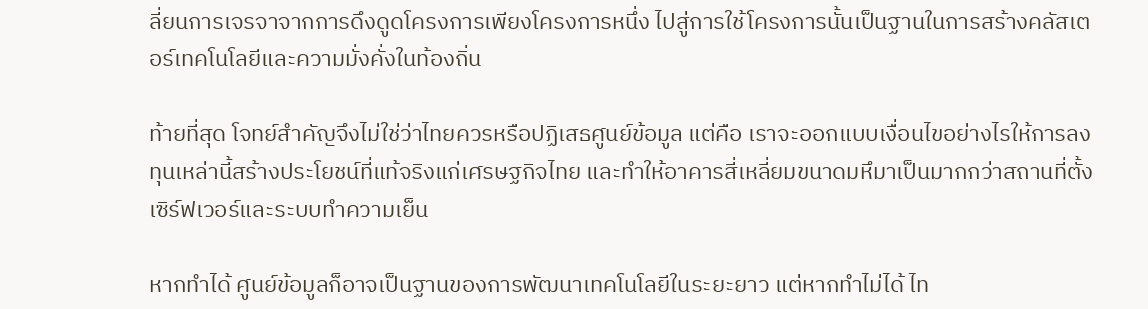ลี่ยนการเจรจาจากการดึงดูดโครงการเพียงโครงการหนึ่ง ไปสู่การใช้โครงการนั้นเป็นฐานในการสร้างคลัสเตอร์เทคโนโลยีและความมั่งคั่งในท้องถิ่น

ท้ายที่สุด โจทย์สำคัญจึงไม่ใช่ว่าไทยควรหรือปฏิเสธศูนย์ข้อมูล แต่คือ เราจะออกแบบเงื่อนไขอย่างไรให้การลงทุนเหล่านี้สร้างประโยชน์ที่แท้จริงแก่เศรษฐกิจไทย และทำให้อาคารสี่เหลี่ยมขนาดมหึมาเป็นมากกว่าสถานที่ตั้งเซิร์ฟเวอร์และระบบทำความเย็น

หากทำได้ ศูนย์ข้อมูลก็อาจเป็นฐานของการพัฒนาเทคโนโลยีในระยะยาว แต่หากทำไม่ได้ ไท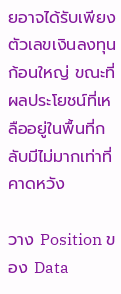ยอาจได้รับเพียงตัวเลขเงินลงทุนก้อนใหญ่ ขณะที่ผลประโยชน์ที่เหลืออยู่ในพื้นที่กลับมีไม่มากเท่าที่คาดหวัง

วาง Position ของ Data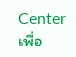Center เพื่อ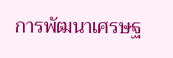การพัฒนาเศรษฐ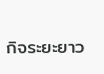กิจระยะยาว